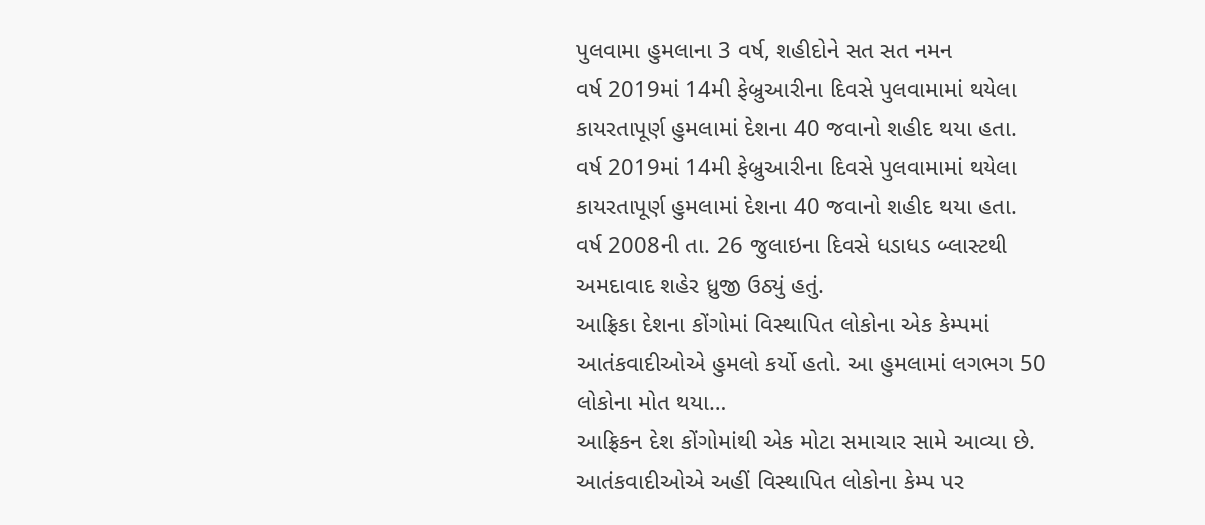પુલવામા હુમલાના 3 વર્ષ, શહીદોને સત સત નમન
વર્ષ 2019માં 14મી ફેબ્રુઆરીના દિવસે પુલવામામાં થયેલા કાયરતાપૂર્ણ હુમલામાં દેશના 40 જવાનો શહીદ થયા હતા.
વર્ષ 2019માં 14મી ફેબ્રુઆરીના દિવસે પુલવામામાં થયેલા કાયરતાપૂર્ણ હુમલામાં દેશના 40 જવાનો શહીદ થયા હતા.
વર્ષ 2008ની તા. 26 જુલાઇના દિવસે ધડાધડ બ્લાસ્ટથી અમદાવાદ શહેર ધ્રુજી ઉઠ્યું હતું.
આફ્રિકા દેશના કોંગોમાં વિસ્થાપિત લોકોના એક કેમ્પમાં આતંકવાદીઓએ હુમલો કર્યો હતો. આ હુમલામાં લગભગ 50 લોકોના મોત થયા…
આફ્રિકન દેશ કોંગોમાંથી એક મોટા સમાચાર સામે આવ્યા છે. આતંકવાદીઓએ અહીં વિસ્થાપિત લોકોના કેમ્પ પર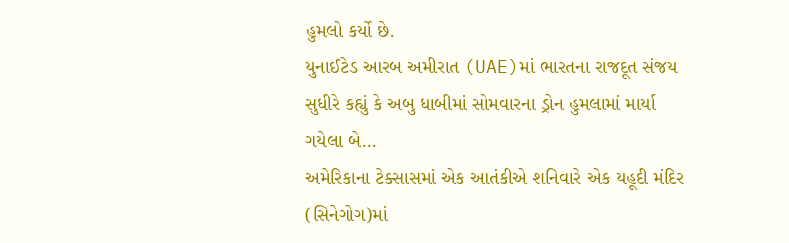હુમલો કર્યો છે.
યુનાઈટેડ આરબ અમીરાત (UAE)માં ભારતના રાજદૂત સંજય સુધીરે કહ્યું કે અબુ ધાબીમાં સોમવારના ડ્રોન હુમલામાં માર્યા ગયેલા બે…
અમેરિકાના ટેક્સાસમાં એક આતંકીએ શનિવારે એક યહૂદી મંદિર (સિનેગોગ)માં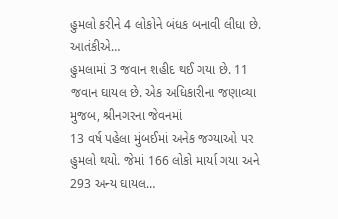હુમલો કરીને 4 લોકોને બંધક બનાવી લીધા છે. આતંકીએ…
હુમલામાં 3 જવાન શહીદ થઈ ગયા છે. 11 જવાન ઘાયલ છે. એક અધિકારીના જણાવ્યા મુજબ, શ્રીનગરના જેવનમાં
13 વર્ષ પહેલા મુંબઈમાં અનેક જગ્યાઓ પર હુમલો થયો. જેમાં 166 લોકો માર્યા ગયા અને 293 અન્ય ઘાયલ…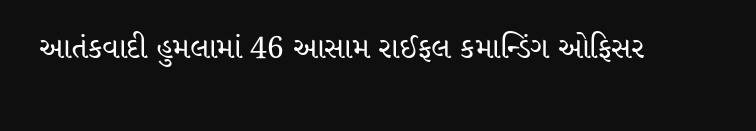આતંકવાદી હુમલામાં 46 આસામ રાઈફલ કમાન્ડિંગ ઓફિસર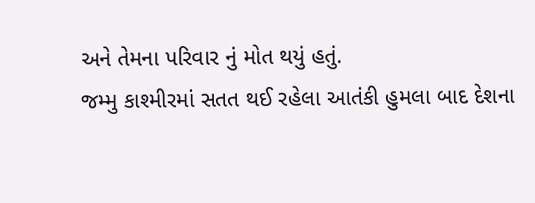અને તેમના પરિવાર નું મોત થયું હતું.
જમ્મુ કાશ્મીરમાં સતત થઈ રહેલા આતંકી હુમલા બાદ દેશના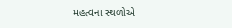મહત્વના સ્થળોએ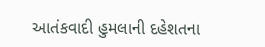આતંકવાદી હુમલાની દહેશતના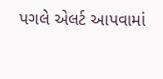પગલે એલર્ટ આપવામાં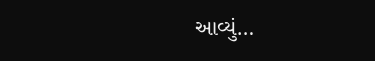આવ્યું…